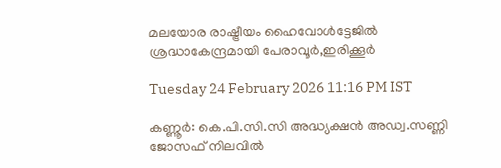മലയോര രാഷ്ട്രീയം ഹൈവോൾട്ടേജിൽ ശ്രദ്ധാകേന്ദ്രമായി പേരാവൂർ,ഇരിക്കൂർ

Tuesday 24 February 2026 11:16 PM IST

കണ്ണൂർ: കെ.പി.സി.സി അദ്ധ്യക്ഷൻ അഡ്വ.സണ്ണി ജോസഫ് നിലവിൽ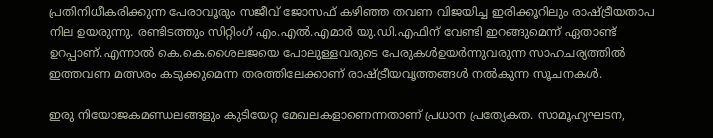പ്രതിനിധീകരിക്കുന്ന പേരാവൂരും സജീവ് ജോസഫ് കഴിഞ്ഞ തവണ വിജയിച്ച ഇരിക്കൂറിലും രാഷ്ട്രീയതാപ നില ഉയരുന്നു. രണ്ടിടത്തും സിറ്റിംഗ് എം.എൽ.എമാർ യു.ഡി.എഫിന് വേണ്ടി ഇറങ്ങുമെന്ന് ഏതാണ്ട് ഉറപ്പാണ്.എന്നാൽ കെ.കെ.ശൈലജയെ പോലുള്ളവരുടെ പേരുകൾഉയർന്നുവരുന്ന സാഹചര്യത്തിൽ ഇത്തവണ മത്സരം കടുക്കുമെന്ന തരത്തിലേക്കാണ് രാഷ്ട്രീയവൃത്തങ്ങൾ നൽകുന്ന സൂചനകൾ.

ഇരു നിയോജകമണ്ഡലങ്ങളും കുടിയേറ്റ മേഖലകളാണെന്നതാണ് പ്രധാന പ്രത്യേകത. സാമൂഹ്യഘടന,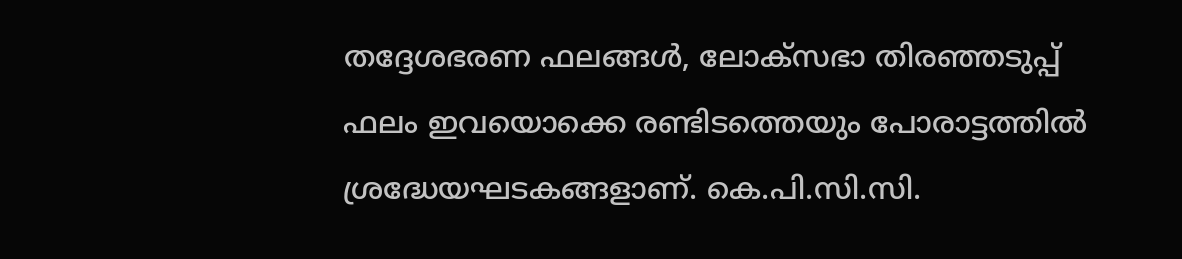തദ്ദേശഭരണ ഫലങ്ങൾ, ലോക്സഭാ തിരഞ്ഞടുപ്പ് ഫലം ഇവയൊക്കെ രണ്ടിടത്തെയും പോരാട്ടത്തിൽ ശ്രദ്ധേയഘടകങ്ങളാണ്. കെ.പി.സി.സി.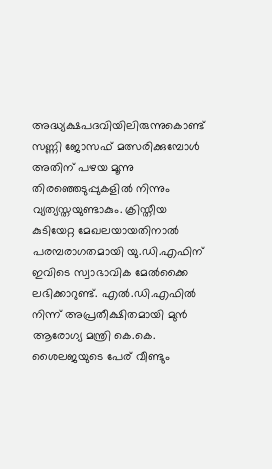അദ്ധ്യക്ഷപദവിയിലിരുന്നുകൊണ്ട് സണ്ണി ജോസഫ് മത്സരിക്കുമ്പോൾ അതിന് പഴയ മൂന്നു തിരഞ്ഞെടുപ്പുകളിൽ നിന്നും വ്യത്യസ്തയുണ്ടാകും. ക്രിസ്തീയ കുടിയേറ്റ മേഖലയായതിനാൽ പരമ്പരാഗതമായി യു.ഡി.എഫിന് ഇവിടെ സ്വാഭാവിക മേൽക്കൈ ലഭിക്കാറുണ്ട്. എൽ.ഡി.എഫിൽ നിന്ന് അപ്രതീക്ഷിതമായി മുൻ ആരോഗ്യ മന്ത്രി കെ.കെ. ശൈലജയുടെ പേര് വീണ്ടും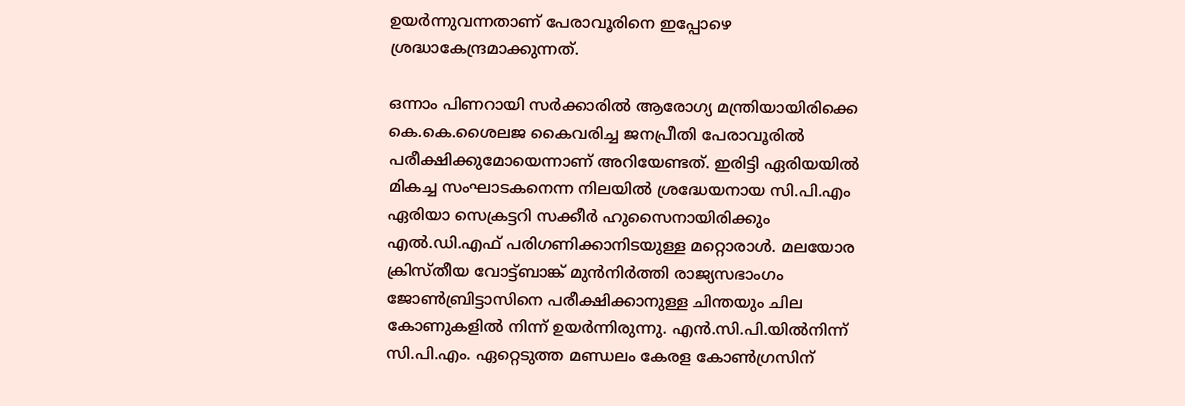ഉയർന്നുവന്നതാണ് പേരാവൂരിനെ ഇപ്പോഴെ ശ്രദ്ധാകേന്ദ്രമാക്കുന്നത്.

ഒന്നാം പിണറായി സർക്കാരിൽ ആരോഗ്യ മന്ത്രിയായിരിക്കെ കെ.കെ.ശൈലജ കൈവരിച്ച ജനപ്രീതി പേരാവൂരിൽ പരീക്ഷിക്കുമോയെന്നാണ് അറിയേണ്ടത്. ഇരിട്ടി ഏരിയയിൽ മികച്ച സംഘാടകനെന്ന നിലയിൽ ശ്രദ്ധേയനായ സി.പി.എം ഏരിയാ സെക്രട്ടറി സക്കീർ ഹുസൈനായിരിക്കും എൽ.ഡി.എഫ് പരിഗണിക്കാനിടയുള്ള മറ്റൊരാൾ. മലയോര ക്രിസ്തീയ വോട്ട്ബാങ്ക് മുൻനിർത്തി രാജ്യസഭാംഗം ജോൺബ്രിട്ടാസിനെ പരീക്ഷിക്കാനുള്ള ചിന്തയും ചില കോണുകളിൽ നിന്ന് ഉയർന്നിരുന്നു. എൻ.സി.പി.യിൽനിന്ന് സി.പി.എം. ഏറ്റെടുത്ത മണ്ഡലം കേരള കോൺഗ്രസിന്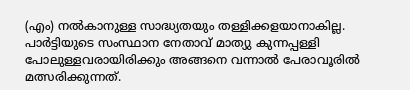(എം) നൽകാനുള്ള സാദ്ധ്യതയും തള്ളിക്കളയാനാകില്ല. പാർട്ടിയുടെ സംസ്ഥാന നേതാവ് മാത്യു കുന്നപ്പള്ളി പോലുള്ളവരായിരിക്കും അങ്ങനെ വന്നാൽ പേരാവൂരിൽ മത്സരിക്കുന്നത്.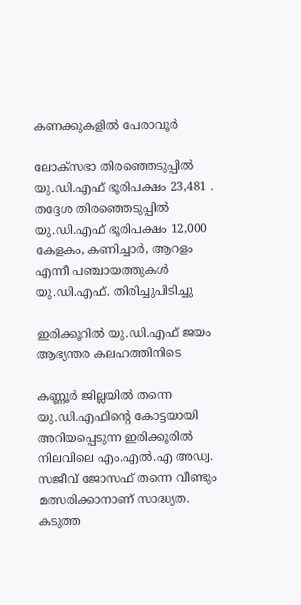കണക്കുകളിൽ പേരാവൂർ

ലോക്സഭാ തിരഞ്ഞെടുപ്പിൽ യു.ഡി.എഫ് ഭൂരിപക്ഷം 23,481 . തദ്ദേശ തിരഞ്ഞെടുപ്പിൽ യു.ഡി.എഫ് ഭൂരിപക്ഷം 12,000 കേളകം, കണിച്ചാർ, ആറളം എന്നീ പഞ്ചായത്തുകൾ യു.ഡി.എഫ്. തിരിച്ചുപിടിച്ചു

ഇരിക്കൂറിൽ യു.ഡി.എഫ് ജയം ആഭ്യന്തര കലഹത്തിനിടെ

കണ്ണൂർ ജില്ലയിൽ തന്നെ യു.ഡി.എഫിന്റെ കോട്ടയായി അറിയപ്പെടുന്ന ഇരിക്കൂരിൽ നിലവിലെ എം.എൽ.എ അഡ്വ. സജീവ് ജോസഫ് തന്നെ വീണ്ടും മത്സരിക്കാനാണ് സാദ്ധ്യത. കടുത്ത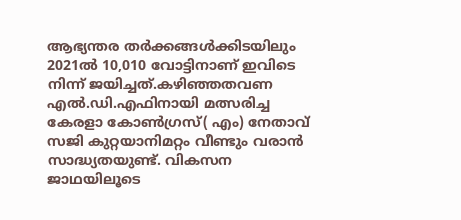ആഭ്യന്തര തർക്കങ്ങൾക്കിടയിലും 2021ൽ 10,010 വോട്ടിനാണ് ഇവിടെ നിന്ന് ജയിച്ചത്.കഴിഞ്ഞതവണ എൽ.ഡി.എഫിനായി മത്സരിച്ച കേരളാ കോൺഗ്രസ്( എം) നേതാവ് സജി കുറ്റയാനിമറ്റം വീണ്ടും വരാൻ സാദ്ധ്യതയുണ്ട്. വികസന ജാഥയിലൂടെ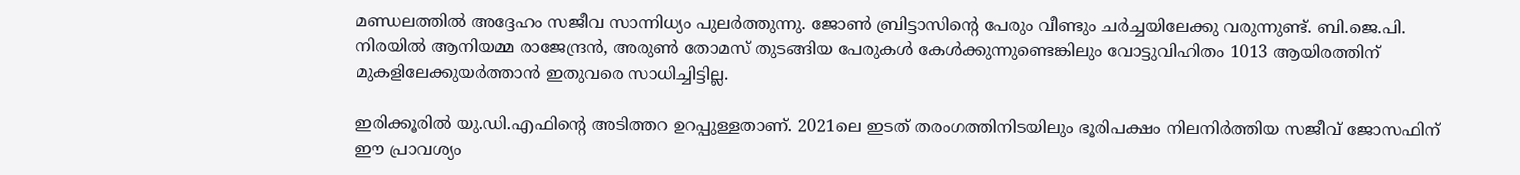മണ്ഡലത്തിൽ അദ്ദേഹം സജീവ സാന്നിധ്യം പുലർത്തുന്നു. ജോൺ ബ്രിട്ടാസിന്റെ പേരും വീണ്ടും ചർച്ചയിലേക്കു വരുന്നുണ്ട്. ബി.ജെ.പി. നിരയിൽ ആനിയമ്മ രാജേന്ദ്രൻ, അരുൺ തോമസ് തുടങ്ങിയ പേരുകൾ കേൾക്കുന്നുണ്ടെങ്കിലും വോട്ടുവിഹിതം 1013 ആയിരത്തിന് മുകളിലേക്കുയർത്താൻ ഇതുവരെ സാധിച്ചിട്ടില്ല.

ഇരിക്കൂരിൽ യു.ഡി.എഫിന്റെ അടിത്തറ ഉറപ്പുള്ളതാണ്. 2021ലെ ഇടത് തരംഗത്തിനിടയിലും ഭൂരിപക്ഷം നിലനിർത്തിയ സജീവ് ജോസഫിന് ഈ പ്രാവശ്യം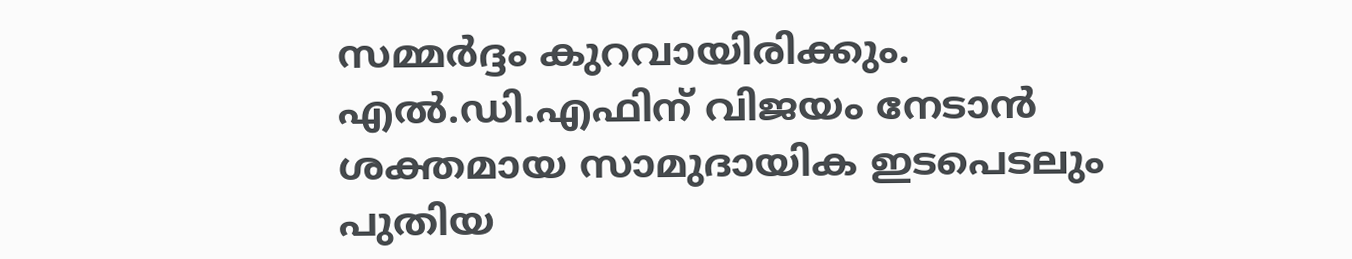സമ്മർദ്ദം കുറവായിരിക്കും. എൽ.ഡി.എഫിന് വിജയം നേടാൻ ശക്തമായ സാമുദായിക ഇടപെടലും പുതിയ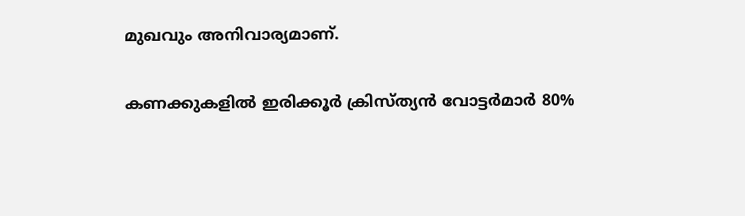മുഖവും അനിവാര്യമാണ്.

കണക്കുകളിൽ ഇരിക്കൂർ ക്രിസ്ത്യൻ വോട്ടർമാർ 80%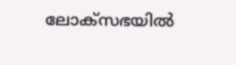ലോക്സഭയിൽ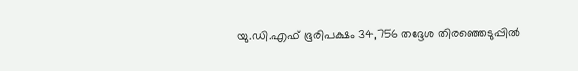യു.ഡി.എഫ് ഭൂരിപക്ഷം 34,756 തദ്ദേശ തിരഞ്ഞെടുപ്പിൽ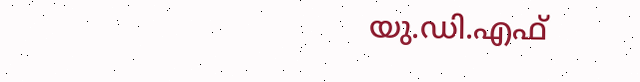യു.ഡി.എഫ്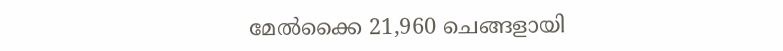മേൽക്കൈ 21,960 ചെങ്ങളായി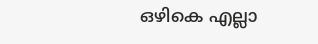ഒഴികെ എല്ലാ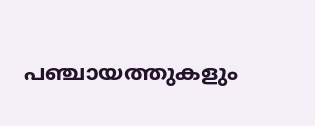പഞ്ചായത്തുകളും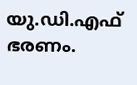യു.ഡി.എഫ് ഭരണം.